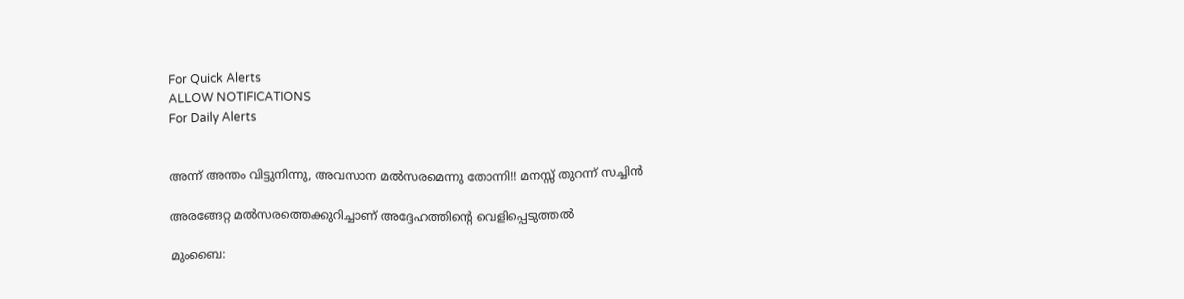For Quick Alerts
ALLOW NOTIFICATIONS
For Daily Alerts


അന്ന് അന്തം വിട്ടുനിന്നു, അവസാന മല്‍സരമെന്നു തോന്നി!! മനസ്സ് തുറന്ന് സച്ചിന്‍

അരങ്ങേറ്റ മല്‍സരത്തെക്കുറിച്ചാണ് അദ്ദേഹത്തിന്റെ വെളിപ്പെടുത്തല്‍

മുംബൈ: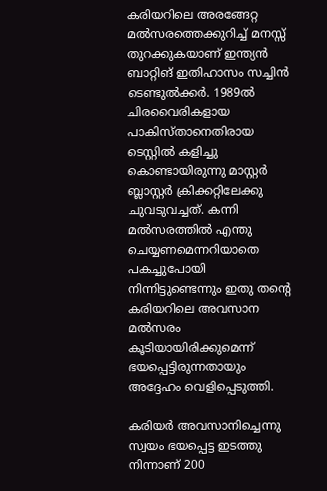കരിയറിലെ അരങ്ങേറ്റ മല്‍സരത്തെക്കുറിച്ച് മനസ്സ് തുറക്കുകയാണ് ഇന്ത്യന്‍ ബാറ്റിങ് ഇതിഹാസം സച്ചിന്‍ ടെണ്ടുല്‍ക്കര്‍. 1989ല്‍ ചിരവൈരികളായ പാകിസ്താനെതിരായ ടെസ്റ്റില്‍ കളിച്ചു കൊണ്ടായിരുന്നു മാസ്റ്റര്‍ ബ്ലാസ്റ്റര്‍ ക്രിക്കറ്റിലേക്കു ചുവടുവച്ചത്. കന്നി മല്‍സരത്തില്‍ എന്തു ചെയ്യണമെന്നറിയാതെ പകച്ചുപോയി നിന്നിട്ടുണ്ടെന്നും ഇതു തന്റെ കരിയറിലെ അവസാന മല്‍സരം കൂടിയായിരിക്കുമെന്ന് ഭയപ്പെട്ടിരുന്നതായും അദ്ദേഹം വെളിപ്പെടുത്തി.

കരിയര്‍ അവസാനിച്ചെന്നു സ്വയം ഭയപ്പെട്ട ഇടത്തു നിന്നാണ് 200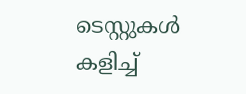ടെസ്റ്റുകള്‍ കളിച്ച്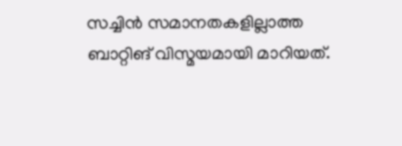സച്ചിന്‍ സമാനതകളില്ലാത്ത ബാറ്റിങ് വിസ്മയമായി മാറിയത്.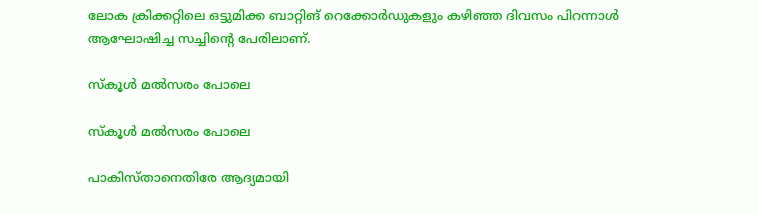ലോക ക്രിക്കറ്റിലെ ഒട്ടുമിക്ക ബാറ്റിങ് റെക്കോര്‍ഡുകളും കഴിഞ്ഞ ദിവസം പിറന്നാള്‍ ആഘോഷിച്ച സച്ചിന്റെ പേരിലാണ്.

സ്‌കൂള്‍ മല്‍സരം പോലെ

സ്‌കൂള്‍ മല്‍സരം പോലെ

പാകിസ്താനെതിരേ ആദ്യമായി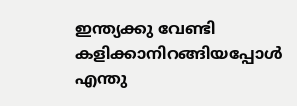ഇന്ത്യക്കു വേണ്ടി കളിക്കാനിറങ്ങിയപ്പോള്‍ എന്തു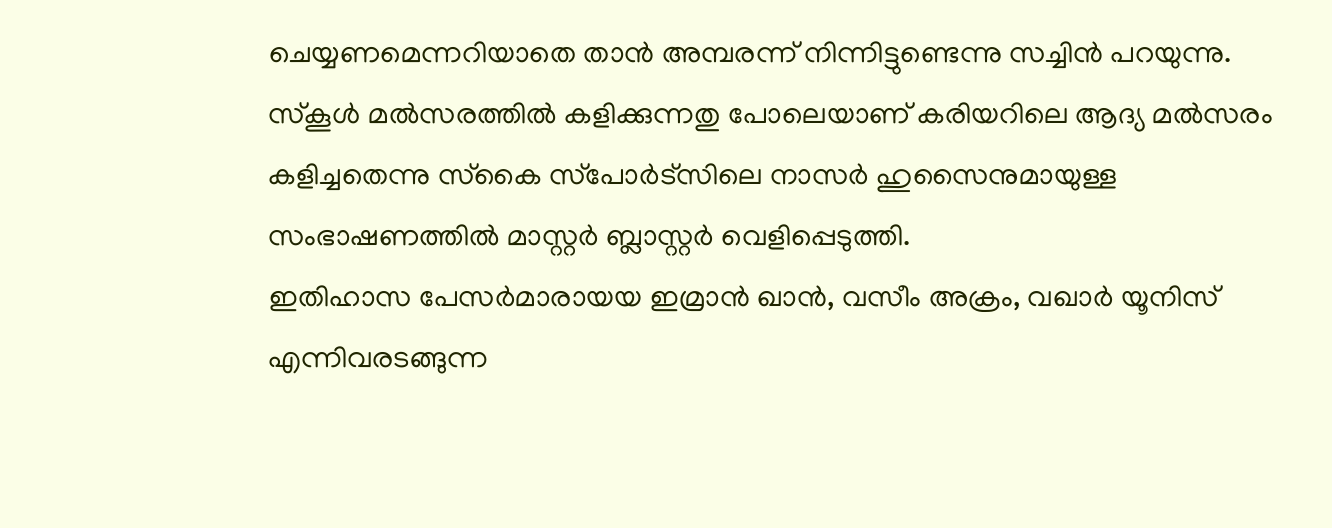ചെയ്യണമെന്നറിയാതെ താന്‍ അമ്പരന്ന് നിന്നിട്ടുണ്ടെന്നു സച്ചിന്‍ പറയുന്നു. സ്‌കൂള്‍ മല്‍സരത്തില്‍ കളിക്കുന്നതു പോലെയാണ് കരിയറിലെ ആദ്യ മല്‍സരം കളിച്ചതെന്നു സ്‌കൈ സ്‌പോര്‍ട്‌സിലെ നാസര്‍ ഹുസൈനുമായുള്ള സംഭാഷണത്തില്‍ മാസ്റ്റര്‍ ബ്ലാസ്റ്റര്‍ വെളിപ്പെടുത്തി.
ഇതിഹാസ പേസര്‍മാരായയ ഇമ്രാന്‍ ഖാന്‍, വസീം അക്രം, വഖാര്‍ യൂനിസ് എന്നിവരടങ്ങുന്ന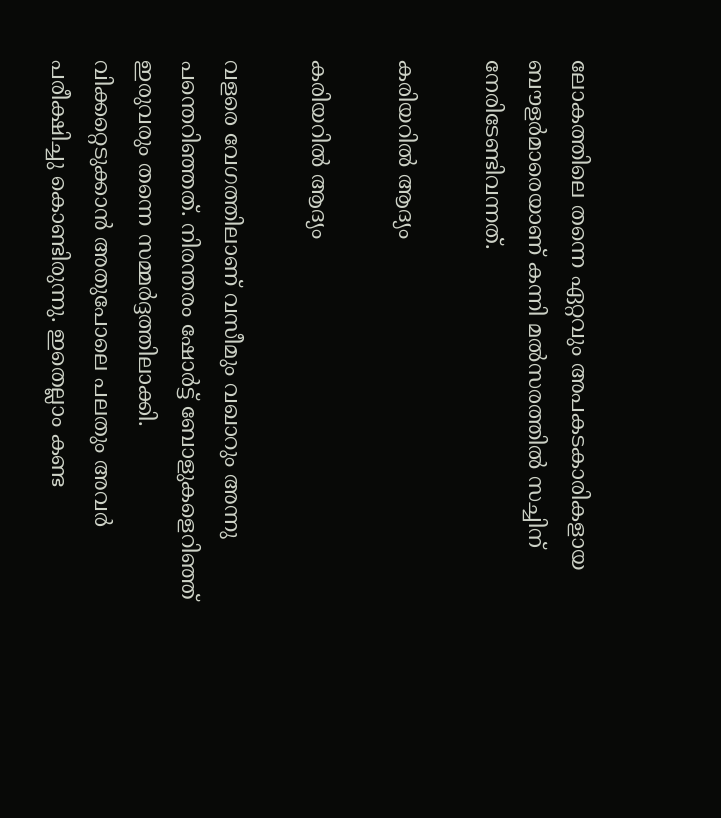ലോകത്തിലെ തന്നെ ഏറ്റവും അപകടകാരികളായ ബൗളര്‍മാരെയാണ് കന്നി മല്‍സരത്തില്‍ സച്ചിന് നേരിടേണ്ടിവന്നത്.

കരിയറില്‍ ആദ്യം

കരിയറില്‍ ആദ്യം

വളരെ വേഗത്തിലാണ് വസീമും വഖാറും അന്നു പന്തെറിഞ്ഞത്. നിരന്തരം ഷോര്‍ട്ട് ബോളുകളെറിഞ്ഞ് ഇരുവരും തന്നെ സമ്മര്‍ദ്ദത്തിലാക്കി. വിക്കറ്റെടുക്കാന്‍ അതുപോലെ പലതും അവര്‍ പരീക്ഷിച്ചു കൊണ്ടിരുന്നു. ഇതെല്ലാം കണ്ട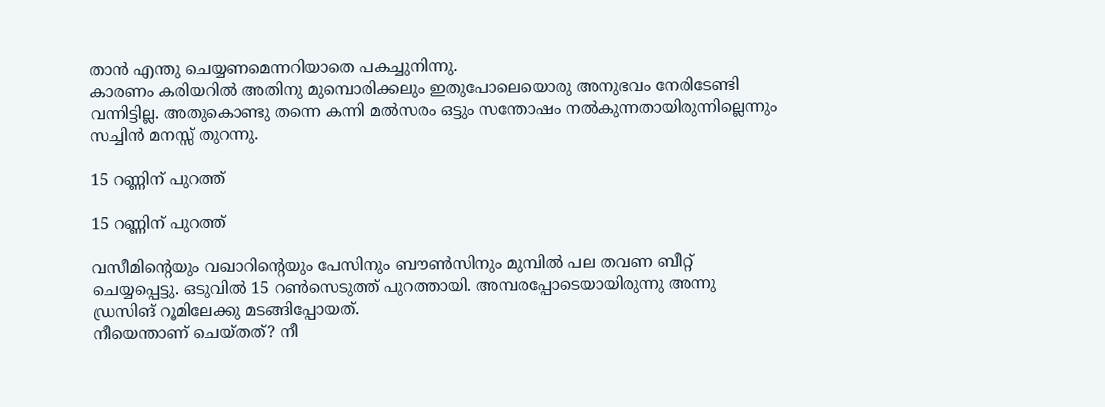താന്‍ എന്തു ചെയ്യണമെന്നറിയാതെ പകച്ചുനിന്നു.
കാരണം കരിയറില്‍ അതിനു മുമ്പൊരിക്കലും ഇതുപോലെയൊരു അനുഭവം നേരിടേണ്ടി വന്നിട്ടില്ല. അതുകൊണ്ടു തന്നെ കന്നി മല്‍സരം ഒട്ടും സന്തോഷം നല്‍കുന്നതായിരുന്നില്ലെന്നും സച്ചിന്‍ മനസ്സ് തുറന്നു.

15 റണ്ണിന് പുറത്ത്

15 റണ്ണിന് പുറത്ത്

വസീമിന്റെയും വഖാറിന്റെയും പേസിനും ബൗണ്‍സിനും മുമ്പില്‍ പല തവണ ബീറ്റ് ചെയ്യപ്പെട്ടു. ഒടുവില്‍ 15 റണ്‍സെടുത്ത് പുറത്തായി. അമ്പരപ്പോടെയായിരുന്നു അന്നു ഡ്രസിങ് റൂമിലേക്കു മടങ്ങിപ്പോയത്.
നീയെന്താണ് ചെയ്തത്? നീ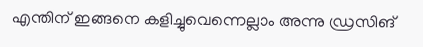എന്തിന് ഇങ്ങനെ കളിച്ചുവെന്നെല്ലാം അന്നു ഡ്രസിങ്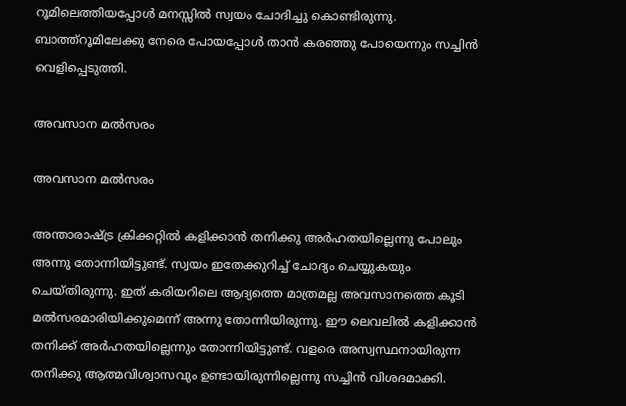റൂമിലെത്തിയപ്പോള്‍ മനസ്സില്‍ സ്വയം ചോദിച്ചു കൊണ്ടിരുന്നു. ബാത്ത്‌റൂമിലേക്കു നേരെ പോയപ്പോള്‍ താന്‍ കരഞ്ഞു പോയെന്നും സച്ചിന്‍ വെളിപ്പെടുത്തി.

അവസാന മല്‍സരം

അവസാന മല്‍സരം

അന്താരാഷ്ട്ര ക്രിക്കറ്റില്‍ കളിക്കാന്‍ തനിക്കു അര്‍ഹതയില്ലെന്നു പോലും അന്നു തോന്നിയിട്ടുണ്ട്. സ്വയം ഇതേക്കുറിച്ച് ചോദ്യം ചെയ്യുകയും ചെയ്തിരുന്നു. ഇത് കരിയറിലെ ആദ്യത്തെ മാത്രമല്ല അവസാനത്തെ കൂടി മല്‍സരമാരിയിക്കുമെന്ന് അന്നു തോന്നിയിരുന്നു. ഈ ലെവലില്‍ കളിക്കാന്‍ തനിക്ക് അര്‍ഹതയില്ലെന്നും തോന്നിയിട്ടുണ്ട്. വളരെ അസ്വസ്ഥനായിരുന്ന തനിക്കു ആത്മവിശ്വാസവും ഉണ്ടായിരുന്നില്ലെന്നു സച്ചിന്‍ വിശദമാക്കി.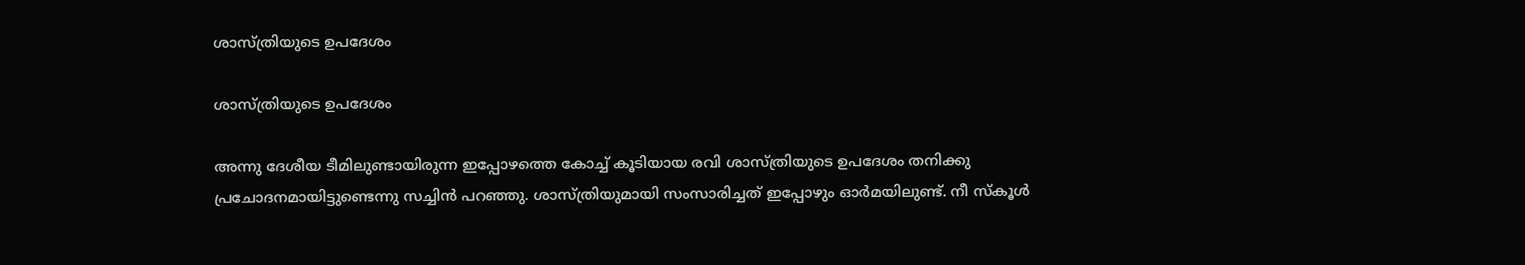ശാസ്ത്രിയുടെ ഉപദേശം

ശാസ്ത്രിയുടെ ഉപദേശം

അന്നു ദേശീയ ടീമിലുണ്ടായിരുന്ന ഇപ്പോഴത്തെ കോച്ച് കൂടിയായ രവി ശാസ്ത്രിയുടെ ഉപദേശം തനിക്കു പ്രചോദനമായിട്ടുണ്ടെന്നു സച്ചിന്‍ പറഞ്ഞു. ശാസ്ത്രിയുമായി സംസാരിച്ചത് ഇപ്പോഴും ഓര്‍മയിലുണ്ട്. നീ സ്‌കൂള്‍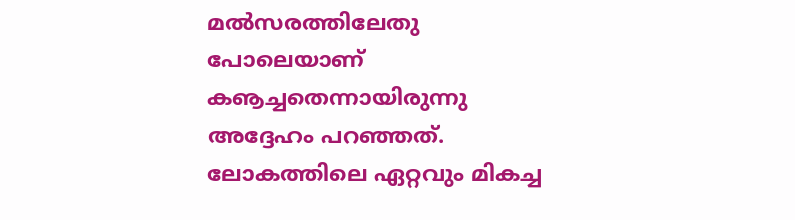മല്‍സരത്തിലേതു പോലെയാണ് കൡച്ചതെന്നായിരുന്നു അദ്ദേഹം പറഞ്ഞത്. ലോകത്തിലെ ഏറ്റവും മികച്ച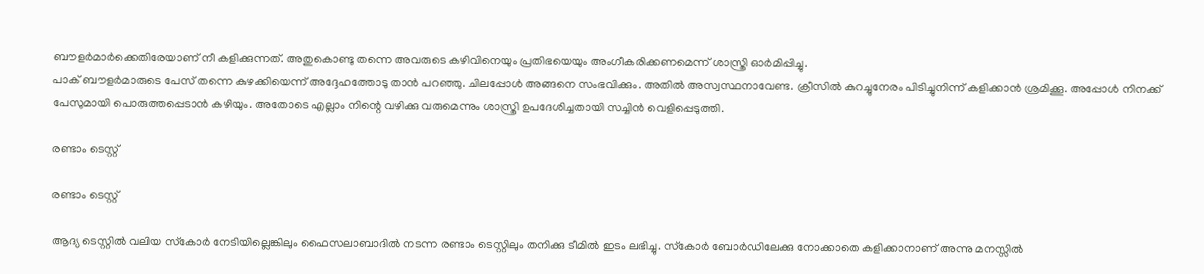ബൗളര്‍മാര്‍ക്കെതിരേയാണ് നീ കളിക്കുന്നത്. അതുകൊണ്ടു തന്നെ അവരുടെ കഴിവിനെയും പ്രതിഭയെയും അംഗീകരിക്കണമെന്ന് ശാസ്ത്രി ഓര്‍മിപ്പിച്ചു.
പാക് ബൗളര്‍മാരുടെ പേസ് തന്നെ കുഴക്കിയെന്ന് അദ്ദേഹത്തോടു താന്‍ പറഞ്ഞു. ചിലപ്പോള്‍ അങ്ങനെ സംഭവിക്കും. അതില്‍ അസ്വസ്ഥനാവേണ്ട. ക്രീസില്‍ കുറച്ചുനേരം പിടിച്ചുനിന്ന് കളിക്കാന്‍ ശ്രമിക്കൂ. അപ്പോള്‍ നിനക്ക് പേസുമായി പൊരുത്തപ്പെടാന്‍ കഴിയും. അതോടെ എല്ലാം നിന്റെ വഴിക്കു വരുമെന്നും ശാസ്ത്രി ഉപദേശിച്ചതായി സച്ചിന്‍ വെളിപ്പെടുത്തി.

രണ്ടാം ടെസ്റ്റ്

രണ്ടാം ടെസ്റ്റ്

ആദ്യ ടെസ്റ്റില്‍ വലിയ സ്‌കോര്‍ നേടിയില്ലെങ്കിലും ഫൈസലാബാദില്‍ നടന്ന രണ്ടാം ടെസ്റ്റിലും തനിക്കു ടീമില്‍ ഇടം ലഭിച്ചു. സ്‌കോര്‍ ബോര്‍ഡിലേക്കു നോക്കാതെ കളിക്കാനാണ് അന്നു മനസ്സില്‍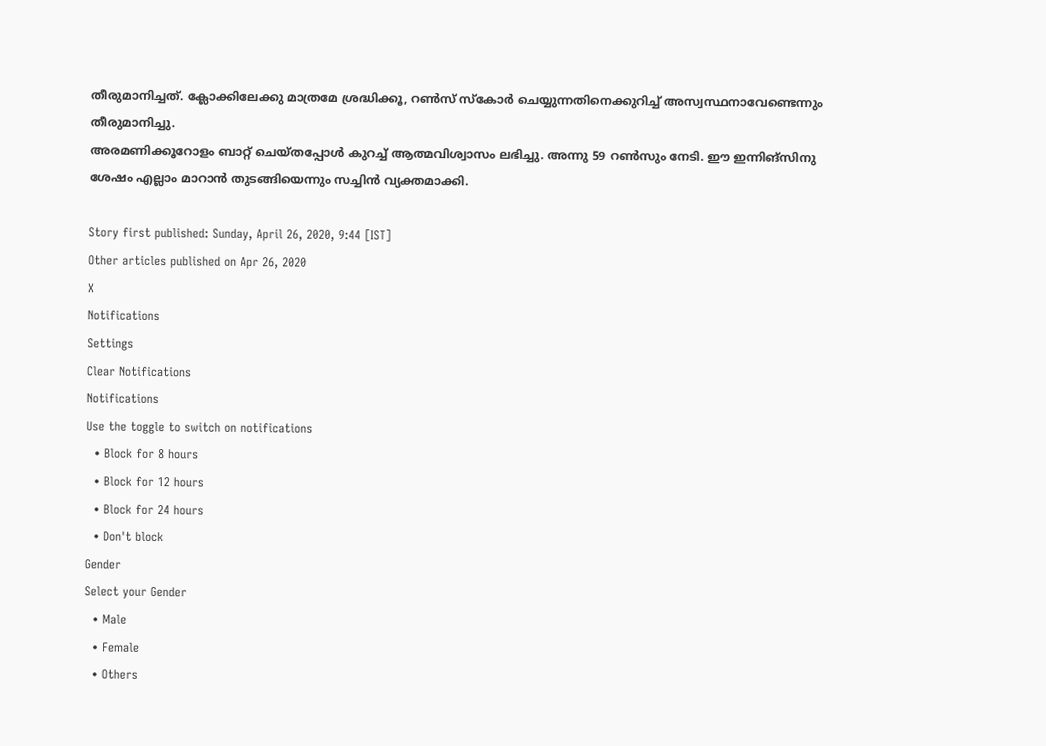തീരുമാനിച്ചത്. ക്ലോക്കിലേക്കു മാത്രമേ ശ്രദ്ധിക്കൂ, റണ്‍സ് സ്‌കോര്‍ ചെയ്യുന്നതിനെക്കുറിച്ച് അസ്വസ്ഥനാവേണ്ടെന്നും തീരുമാനിച്ചു.
അരമണിക്കൂറോളം ബാറ്റ് ചെയ്തപ്പോള്‍ കുറച്ച് ആത്മവിശ്വാസം ലഭിച്ചു. അന്നു 59 റണ്‍സും നേടി. ഈ ഇന്നിങ്‌സിനു ശേഷം എല്ലാം മാറാന്‍ തുടങ്ങിയെന്നും സച്ചിന്‍ വ്യക്തമാക്കി.

Story first published: Sunday, April 26, 2020, 9:44 [IST]
Other articles published on Apr 26, 2020
X
Notifications
Settings
Clear Notifications
Notifications
Use the toggle to switch on notifications
  • Block for 8 hours
  • Block for 12 hours
  • Block for 24 hours
  • Don't block
Gender
Select your Gender
  • Male
  • Female
  • Others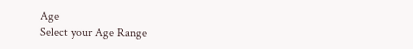Age
Select your Age Range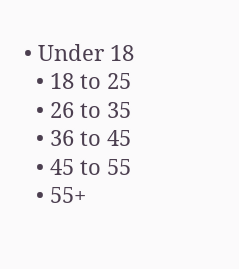• Under 18
  • 18 to 25
  • 26 to 35
  • 36 to 45
  • 45 to 55
  • 55+